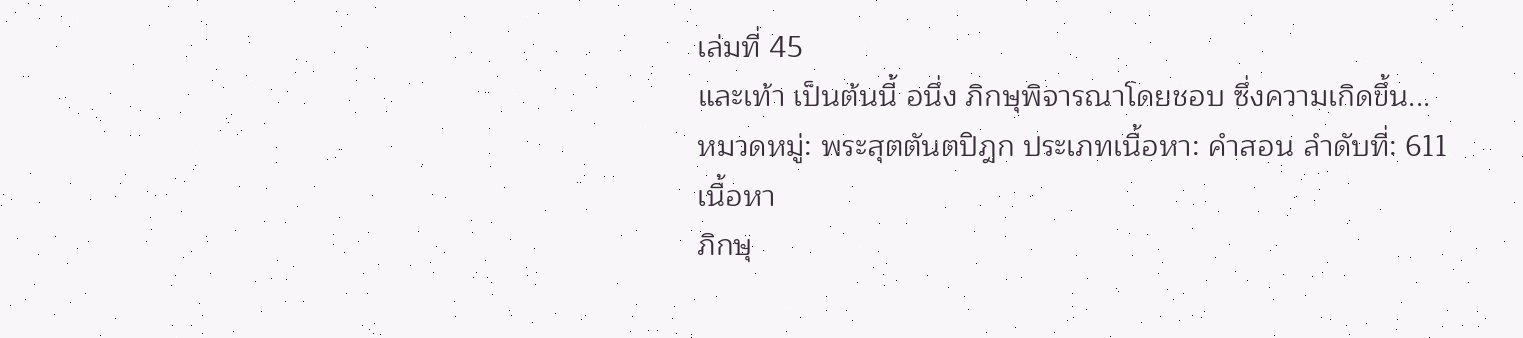เล่มที่ 45
และเท้า เป็นต้นนี้ อนึ่ง ภิกษุพิจารณาโดยชอบ ซึ่งความเกิดขึ้น...
หมวดหมู่: พระสุตตันตปิฎก ประเภทเนื้อหา: คำสอน ลำดับที่: 611
เนื้อหา
ภิกษุ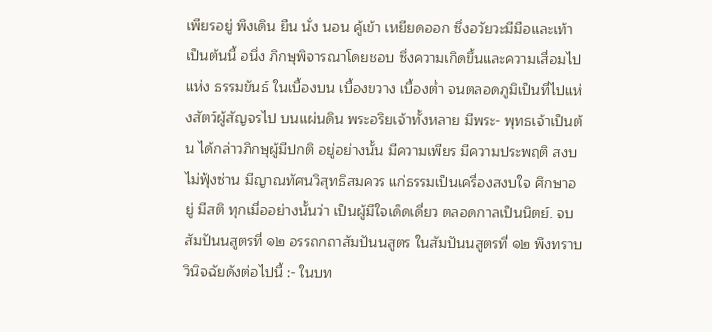เพียรอยู่ พึงเดิน ยืน นั่ง นอน คู้เข้า เหยียดออก ซึ่งอวัยวะมีมือและเท้า เป็นต้นนี้ อนึ่ง ภิกษุพิจารณาโดยชอบ ซึ่งความเกิดขึ้นและความเสื่อมไปแห่ง ธรรมขันธ์ ในเบื้องบน เบื้องขวาง เบื้องต่ำ จนตลอดภูมิเป็นที่ไปแห่งสัตว์ผู้สัญจรไป บนแผ่นดิน พระอริยเจ้าทั้งหลาย มีพระ- พุทธเจ้าเป็นต้น ได้กล่าวภิกษุผู้มีปกติ อยู่อย่างนั้น มีความเพียร มีความประพฤติ สงบ ไม่ฟุ้งซ่าน มีญาณทัศนวิสุทธิสมควร แก่ธรรมเป็นเครื่องสงบใจ ศึกษาอยู่ มีสติ ทุกเมื่ออย่างนั้นว่า เป็นผู้มีใจเด็ดเดี่ยว ตลอดกาลเป็นนิตย์. จบสัมปันนสูตรที่ ๑๒ อรรถกถาสัมปันนสูตร ในสัมปันนสูตรที่ ๑๒ พึงทราบวินิจฉัยดังต่อไปนี้ :- ในบท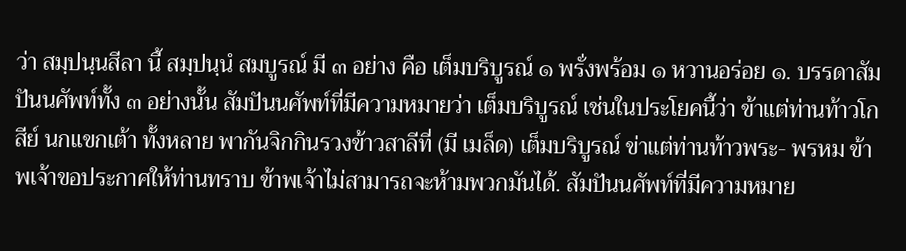ว่า สมฺปนฺนสีลา นี้ สมฺปนฺนํ สมบูรณ์ มี ๓ อย่าง คือ เต็มบริบูรณ์ ๑ พรั่งพร้อม ๑ หวานอร่อย ๑. บรรดาสัมปันนศัพท์ทั้ง ๓ อย่างนั้น สัมปันนศัพท์ที่มีความหมายว่า เต็มบริบูรณ์ เช่นในประโยคนี้ว่า ข้าแต่ท่านท้าวโกสีย์ นกแขกเต้า ทั้งหลาย พากันจิกกินรวงข้าวสาลีที่ (มี เมล็ด) เต็มบริบูรณ์ ข่าแต่ท่านท้าวพระ- พรหม ข้าพเจ้าขอประกาศให้ท่านทราบ ข้าพเจ้าไม่สามารถจะห้ามพวกมันได้. สัมปันนศัพท์ที่มีความหมาย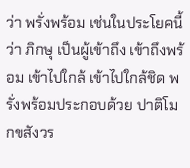ว่า พรั่งพร้อม เช่นในประโยคนี้ว่า ภิกษุ เป็นผู้เข้าถึง เข้าถึงพร้อม เข้าไปใกล้ เข้าไปใกล้ชิด พรั่งพร้อมประกอบด้วย ปาติโมกขสังวร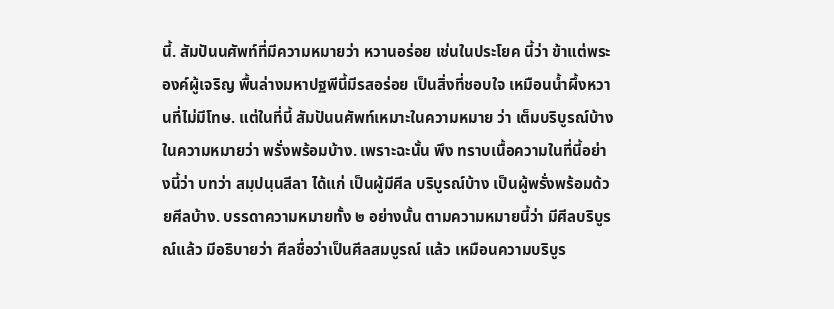นี้. สัมปันนศัพท์ที่มีความหมายว่า หวานอร่อย เช่นในประโยค นี้ว่า ข้าแต่พระองค์ผู้เจริญ พื้นล่างมหาปฐพีนี้มีรสอร่อย เป็นสิ่งที่ชอบใจ เหมือนน้ำผึ้งหวานที่ไม่มีโทษ. แต่ในที่นี้ สัมปันนศัพท์เหมาะในความหมาย ว่า เต็มบริบูรณ์บ้าง ในความหมายว่า พรั่งพร้อมบ้าง. เพราะฉะนั้น พึง ทราบเนื้อความในที่นี้อย่างนี้ว่า บทว่า สมฺปนฺนสีลา ได้แก่ เป็นผู้มีศีล บริบูรณ์บ้าง เป็นผู้พรั่งพร้อมด้วยศีลบ้าง. บรรดาความหมายทั้ง ๒ อย่างนั้น ตามความหมายนี้ว่า มีศีลบริบูรณ์แล้ว มีอธิบายว่า ศีลชื่อว่าเป็นศีลสมบูรณ์ แล้ว เหมือนความบริบูร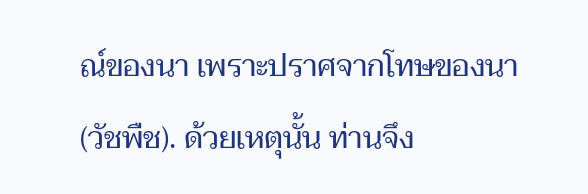ณ์ของนา เพราะปราศจากโทษของนา (วัชพืช). ด้วยเหตุนั้น ท่านจึง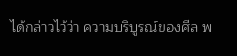ได้กล่าวไว้ว่า ความบริบูรณ์ของศีล พ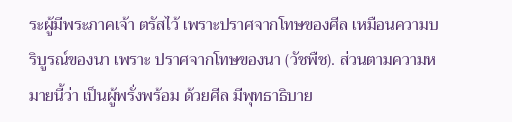ระผู้มีพระภาคเจ้า ตรัสไว้ เพราะปราศจากโทษของศีล เหมือนความบริบูรณ์ของนา เพราะ ปราศจากโทษของนา (วัชพืช). ส่วนตามความหมายนี้ว่า เป็นผู้พรั่งพร้อม ด้วยศีล มีพุทธาธิบาย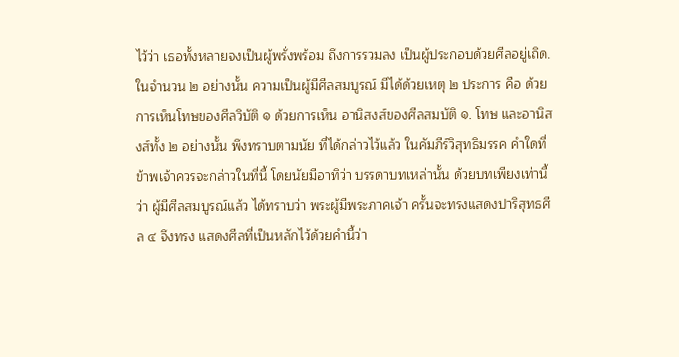ไว้ว่า เธอทั้งหลายจงเป็นผู้พรั่งพร้อม ถึงการรวมลง เป็นผู้ประกอบด้วยศีลอยู่เถิด. ในจำนวน ๒ อย่างนั้น ความเป็นผู้มีศีลสมบูรณ์ มีได้ด้วยเหตุ ๒ ประการ คือ ด้วยการเห็นโทษของศีลวิบัติ ๑ ด้วยการเห็น อานิสงส์ของศีลสมบัติ ๑. โทษ และอานิสงส์ทั้ง ๒ อย่างนั้น พึงทราบตามนัย ที่ได้กล่าวไว้แล้ว ในคัมภีร์วิสุทธิมรรค คำใดที่ข้าพเจ้าควรจะกล่าวในที่นี้ โดยนัยมีอาทิว่า บรรดาบทเหล่านั้น ด้วยบทเพียงเท่านี้ว่า ผู้มีศีลสมบูรณ์แล้ว ได้ทราบว่า พระผู้มีพระภาคเจ้า ครั้นจะทรงแสดงปาริสุทธศีล ๔ จึงทรง แสดงศีลที่เป็นหลักไว้ด้วยคำนี้ว่า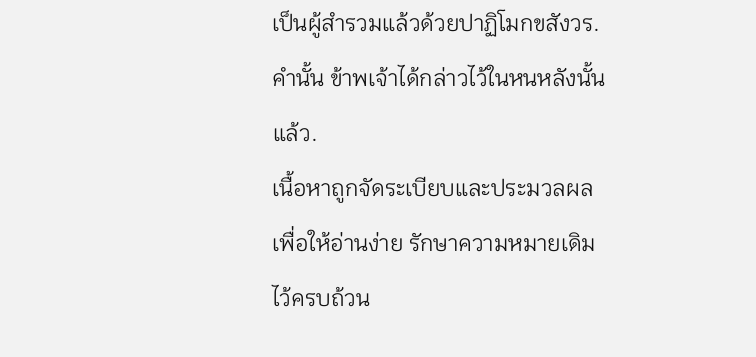เป็นผู้สำรวมแล้วด้วยปาฏิโมกขสังวร. คำนั้น ข้าพเจ้าได้กล่าวไว้ในหนหลังนั้นแล้ว.
เนื้อหาถูกจัดระเบียบและประมวลผลเพื่อให้อ่านง่าย รักษาความหมายเดิมไว้ครบถ้วน